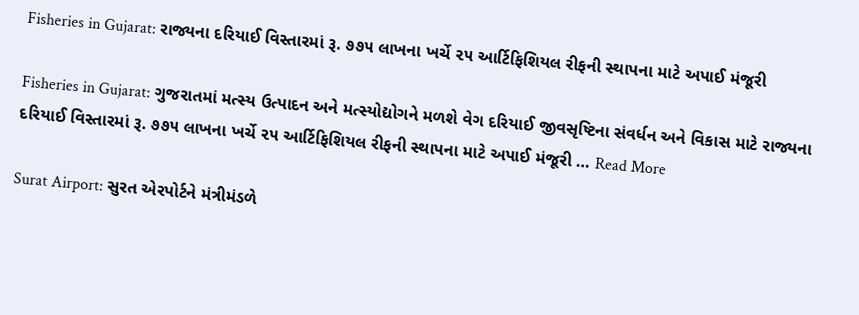Fisheries in Gujarat: રાજ્યના દરિયાઈ વિસ્તારમાં રૂ. ૭૭૫ લાખના ખર્ચે ૨૫ આર્ટિફિશિયલ રીફની સ્થાપના માટે અપાઈ મંજૂરી

Fisheries in Gujarat: ગુજરાતમાં મત્સ્ય ઉત્પાદન અને મત્સ્યોદ્યોગને મળશે વેગ દરિયાઈ જીવસૃષ્ટિના સંવર્ધન અને વિકાસ માટે રાજ્યના દરિયાઈ વિસ્તારમાં રૂ. ૭૭૫ લાખના ખર્ચે ૨૫ આર્ટિફિશિયલ રીફની સ્થાપના માટે અપાઈ મંજૂરી … Read More

Surat Airport: સુરત એરપોર્ટને મંત્રીમંડળે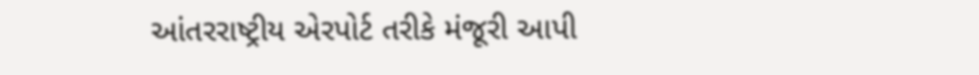આંતરરાષ્ટ્રીય એરપોર્ટ તરીકે મંજૂરી આપી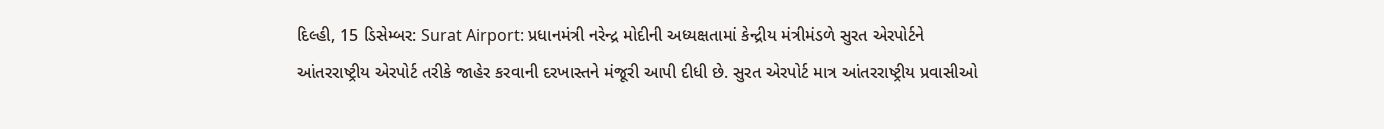દિલ્હી, 15 ડિસેમ્બર: Surat Airport: પ્રધાનમંત્રી નરેન્દ્ર મોદીની અધ્યક્ષતામાં કેન્દ્રીય મંત્રીમંડળે સુરત એરપોર્ટને આંતરરાષ્ટ્રીય એરપોર્ટ તરીકે જાહેર કરવાની દરખાસ્તને મંજૂરી આપી દીધી છે. સુરત એરપોર્ટ માત્ર આંતરરાષ્ટ્રીય પ્રવાસીઓ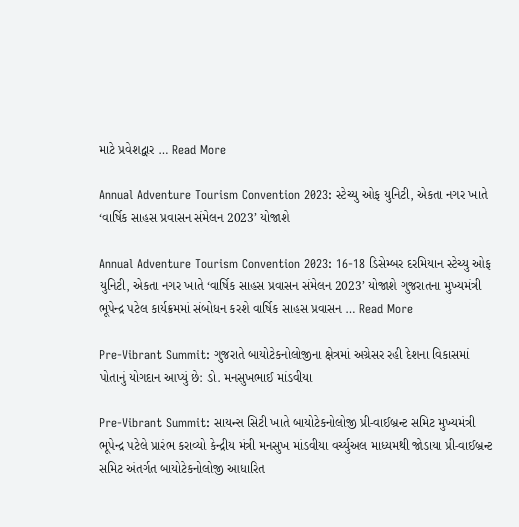માટે પ્રવેશદ્વાર … Read More

Annual Adventure Tourism Convention 2023: સ્ટેચ્યુ ઓફ યુનિટી, એકતા નગર ખાતે ‘વાર્ષિક સાહસ પ્રવાસન સંમેલન 2023’ યોજાશે

Annual Adventure Tourism Convention 2023: 16-18 ડિસેમ્બર દરમિયાન સ્ટેચ્યુ ઓફ યુનિટી, એકતા નગર ખાતે ‘વાર્ષિક સાહસ પ્રવાસન સંમેલન 2023’ યોજાશે ગુજરાતના મુખ્યમંત્રી ભૂપેન્દ્ર પટેલ કાર્યક્રમમાં સંબોધન કરશે વાર્ષિક સાહસ પ્રવાસન … Read More

Pre-Vibrant Summit: ગુજરાતે બાયોટેકનોલોજીના ક્ષેત્રમાં અગ્રેસર રહી દેશના વિકાસમાં પોતાનું યોગદાન આપ્યું છે: ડો. મનસુખભાઈ માંડવીયા

Pre-Vibrant Summit: સાયન્સ સિટી ખાતે બાયોટેકનોલોજી પ્રી-વાઈબ્રન્ટ સમિટ મુખ્યમંત્રી ભૂપેન્દ્ર પટેલે પ્રારંભ કરાવ્યો કેન્દ્રીય મંત્રી મનસુખ માંડવીયા વર્ચ્યુઅલ માધ્યમથી જોડાયા પ્રી-વાઈબ્રન્ટ સમિટ અંતર્ગત બાયોટેકનોલોજી આધારિત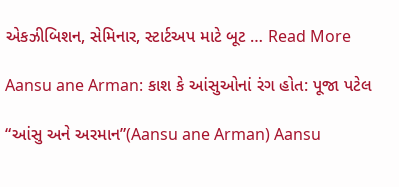એકઝીબિશન, સેમિનાર, સ્ટાર્ટઅપ માટે બૂટ … Read More

Aansu ane Arman: કાશ કે આંસુઓનાં રંગ હોત: પૂજા પટેલ

“આંસુ અને અરમાન”(Aansu ane Arman) Aansu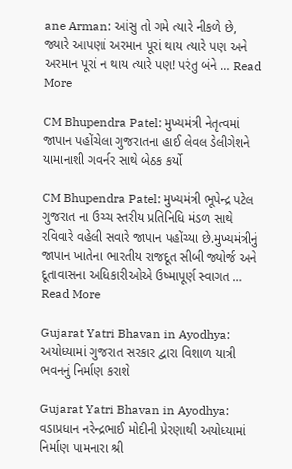ane Arman: આંસુ તો ગમે ત્યારે નીકળે છે, જ્યારે આપણાં અરમાન પૂરાં થાય ત્યારે પણ અને અરમાન પૂરાં ન થાય ત્યારે પણ! પરંતુ બંને … Read More

CM Bhupendra Patel: મુખ્યમંત્રી નેતૃત્વમાં જાપાન પહોંચેલા ગુજરાતના હાઈ લેવલ ડેલીગેશને યામાનાશી ગવર્નર સાથે બેઠક કર્યો

CM Bhupendra Patel: મુખ્યમંત્રી ભૂપેન્દ્ર પટેલ ગુજરાત ના ઉચ્ચ સ્તરીય પ્રતિનિધિ મંડળ સાથે રવિવારે વહેલી સવારે જાપાન પહોંચ્યા છે.મુખ્યમંત્રીનું જાપાન ખાતેના ભારતીય રાજદૂત સીબી જ્યોર્જ અને દૂતાવાસના અધિકારીઓએ ઉષ્માપૂર્ણ સ્વાગત … Read More

Gujarat Yatri Bhavan in Ayodhya: અયોધ્યામાં ગુજરાત સરકાર દ્વારા વિશાળ યાત્રી ભવનનું નિર્માણ કરાશે

Gujarat Yatri Bhavan in Ayodhya: વડાપ્રધાન નરેન્દ્રભાઈ મોદીની પ્રેરણાથી અયોધ્યામાં નિર્માણ પામનારા શ્રી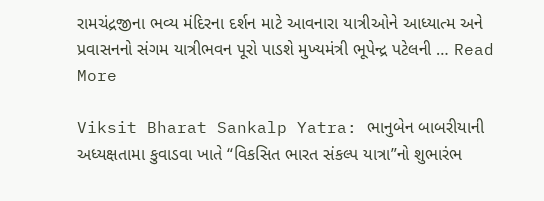રામચંદ્રજીના ભવ્ય મંદિરના દર્શન માટે આવનારા યાત્રીઓને આધ્યાત્મ અને પ્રવાસનનો સંગમ યાત્રીભવન પૂરો પાડશે મુખ્યમંત્રી ભૂપેન્દ્ર પટેલની … Read More

Viksit Bharat Sankalp Yatra: ભાનુબેન બાબરીયાની અધ્યક્ષતામા કુવાડવા ખાતે “વિકસિત ભારત સંકલ્પ યાત્રા”નો શુભારંભ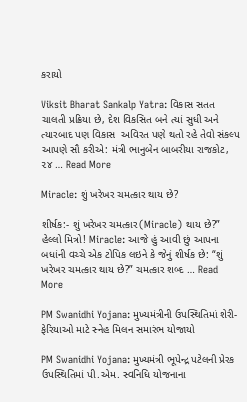કરાયો

Viksit Bharat Sankalp Yatra: વિકાસ સતત ચાલતી પ્રક્રિયા છે, દેશ વિકસિત બને ત્યાં સુધી અને ત્યારબાદ પણ વિકાસ  અવિરત પણે થતો રહે તેવો સંકલ્પ આપણે સૌ કરીએ: મંત્રી ભાનુબેન બાબરીયા રાજકોટ, ૨૪ … Read More

Miracle: શું ખરેખર ચમત્કાર થાય છે?

શીર્ષક:- શું ખરેખર ચમત્કાર(Miracle) થાય છે?” હેલ્લો મિત્રો! Miracle: આજે હું આવી છું આપના બધાંની વચ્ચે એક ટોપિક લઇને કે જેનું શીર્ષક છે: “શું ખરેખર ચમત્કાર થાય છે?” ચમત્કાર શબ્દ … Read More

PM Swanidhi Yojana: મુખ્યમંત્રીની ઉપસ્થિતિમાં શેરી-ફેરિયાઓ માટે સ્નેહ મિલન સમારંભ યોજાયો

PM Swanidhi Yojana: મુખ્યમંત્રી ભૂપેન્દ્ર પટેલની પ્રેરક ઉપસ્થિતિમાં પી.એમ. સ્વનિધિ યોજનાના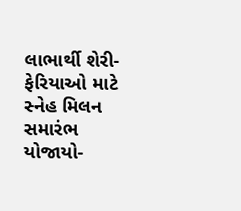લાભાર્થી શેરી-ફેરિયાઓ માટે સ્નેહ મિલન સમારંભ યોજાયો-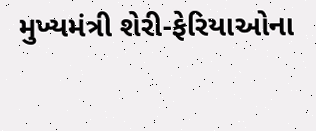મુખ્યમંત્રી શેરી-ફેરિયાઓના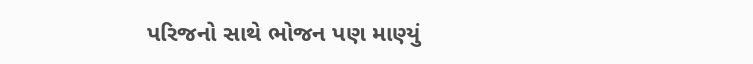પરિજનો સાથે ભોજન પણ માણ્યું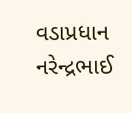વડાપ્રધાન નરેન્દ્રભાઈ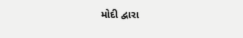મોદી દ્વારા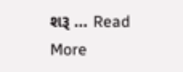શરૂ … Read More